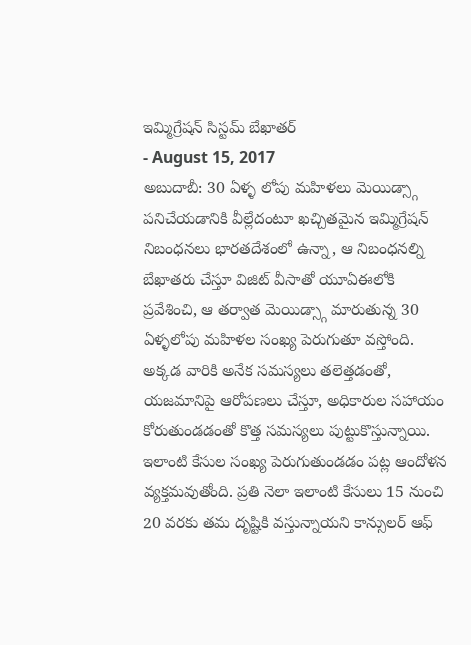ఇమ్మిగ్రేషన్ సిస్టమ్ బేఖాతర్
- August 15, 2017
అబుదాబీ: 30 ఏళ్ళ లోపు మహిళలు మెయిడ్స్గా పనిచేయడానికి వీల్లేదంటూ ఖచ్చితమైన ఇమ్మిగ్రేషన్ నిబంధనలు భారతదేశంలో ఉన్నా, ఆ నిబంధనల్ని బేఖాతరు చేస్తూ విజిట్ వీసాతో యూఏఈలోకి ప్రవేశించి, ఆ తర్వాత మెయిడ్స్గా మారుతున్న 30 ఏళ్ళలోపు మహిళల సంఖ్య పెరుగుతూ వస్తోంది. అక్కడ వారికి అనేక సమస్యలు తలెత్తడంతో, యజమానిపై ఆరోపణలు చేస్తూ, అధికారుల సహాయం కోరుతుండడంతో కొత్త సమస్యలు పుట్టుకొస్తున్నాయి. ఇలాంటి కేసుల సంఖ్య పెరుగుతుండడం పట్ల ఆందోళన వ్యక్తమవుతోంది. ప్రతి నెలా ఇలాంటి కేసులు 15 నుంచి 20 వరకు తమ దృష్టికి వస్తున్నాయని కాన్సులర్ ఆఫ్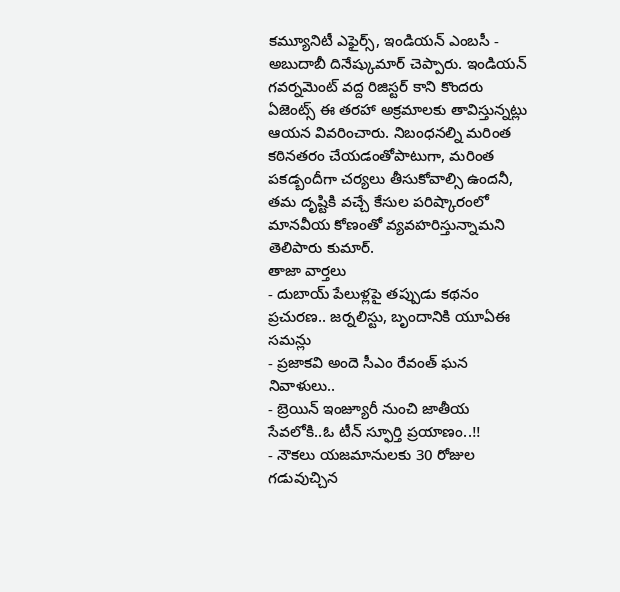కమ్యూనిటీ ఎఫైర్స్, ఇండియన్ ఎంబసీ - అబుదాబీ దినేష్కుమార్ చెప్పారు. ఇండియన్ గవర్నమెంట్ వద్ద రిజిస్టర్ కాని కొందరు ఏజెంట్స్ ఈ తరహా అక్రమాలకు తావిస్తున్నట్లు ఆయన వివరించారు. నిబంధనల్ని మరింత కఠినతరం చేయడంతోపాటుగా, మరింత పకడ్బందీగా చర్యలు తీసుకోవాల్సి ఉందనీ, తమ దృష్టికి వచ్చే కేసుల పరిష్కారంలో మానవీయ కోణంతో వ్యవహరిస్తున్నామని తెలిపారు కుమార్.
తాజా వార్తలు
- దుబాయ్ పేలుళ్లపై తప్పుడు కథనం ప్రచురణ.. జర్నలిస్టు, బృందానికి యూఏఈ సమన్లు
- ప్రజాకవి అందె సీఎం రేవంత్ ఘన నివాళులు..
- బ్రెయిన్ ఇంజ్యూరీ నుంచి జాతీయ సేవలోకి..ఓ టీన్ స్ఫూర్తి ప్రయాణం..!!
- నౌకలు యజమానులకు 30 రోజుల గడువుచ్చిన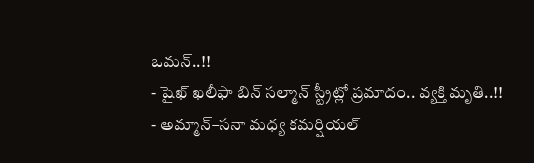ఒమన్..!!
- షైఖ్ ఖలీఫా బిన్ సల్మాన్ స్ట్రీట్లో ప్రమాదం.. వ్యక్తి మృతి..!!
- అమ్మాన్–సనా మధ్య కమర్షియల్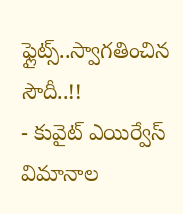ఫ్లైట్స్..స్వాగతించిన సౌదీ..!!
- కువైట్ ఎయిర్వేస్ విమానాల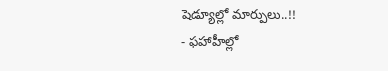షెడ్యూల్లో మార్పులు..!!
- ఫహాహీల్లో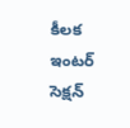కీలక ఇంటర్ సెక్షన్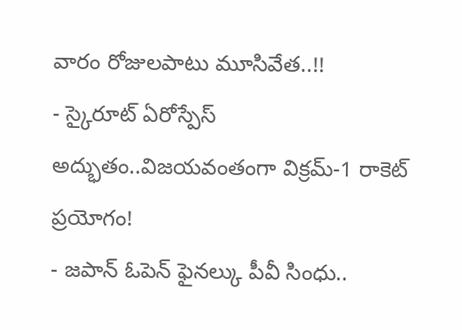వారం రోజులపాటు మూసివేత..!!
- స్కైరూట్ ఏరోస్పేస్ అద్భుతం..విజయవంతంగా విక్రమ్-1 రాకెట్ ప్రయోగం!
- జపాన్ ఓపెన్ ఫైనల్కు పీవీ సింధు..